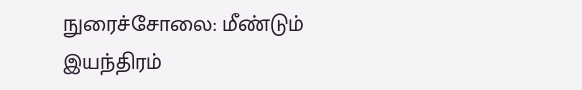நுரைச்சோலை: மீண்டும் இயந்திரம்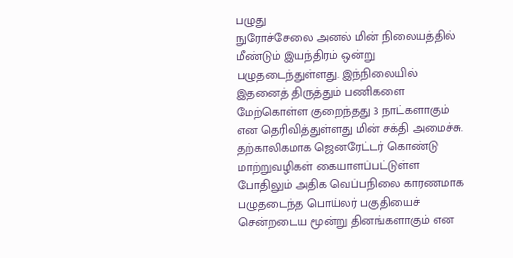பழுது
நுரோச்சேலை அனல் மின் நிலையத்தில் மீண்டும் இயந்திரம் ஒன்று பழுதடைந்துள்ளது. இந்நிலையில் இதனைத் திருத்தும் பணிகளை மேற்கொள்ள குறைந்தது 3 நாட்களாகும் என தெரிவித்துள்ளது மின் சக்தி அமைச்சு.
தற்காலிகமாக ஜெனரேட்டர் கொண்டு மாற்றுவழிகள் கையாளப்பட்டுள்ள போதிலும் அதிக வெப்பநிலை காரணமாக பழுதடைந்த பொய்லர் பகுதியைச் சென்றடைய மூன்று தினங்களாகும் என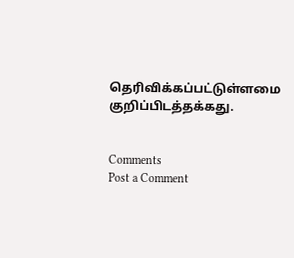தெரிவிக்கப்பட்டுள்ளமை குறிப்பிடத்தக்கது.


Comments
Post a Comment